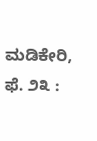ಮಡಿಕೇರಿ, ಫೆ. ೨೩ :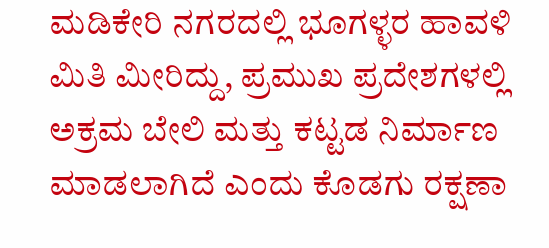ಮಡಿಕೇರಿ ನಗರದಲ್ಲಿ ಭೂಗಳ್ಳರ ಹಾವಳಿ ಮಿತಿ ಮೀರಿದ್ದು, ಪ್ರಮುಖ ಪ್ರದೇಶಗಳಲ್ಲಿ ಅಕ್ರಮ ಬೇಲಿ ಮತ್ತು ಕಟ್ಟಡ ನಿರ್ಮಾಣ ಮಾಡಲಾಗಿದೆ ಎಂದು ಕೊಡಗು ರಕ್ಷಣಾ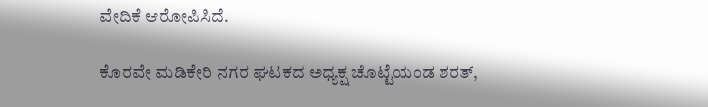ವೇದಿಕೆ ಆರೋಪಿಸಿದೆ.

ಕೊರವೇ ಮಡಿಕೇರಿ ನಗರ ಘಟಕದ ಅಧ್ಯಕ್ಷ ಚೊಟ್ಟೆಯಂಡ ಶರತ್,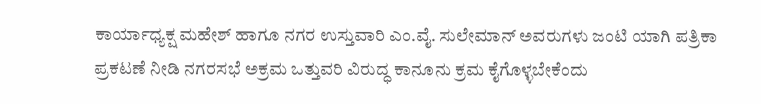ಕಾರ್ಯಾಧ್ಯಕ್ಷ ಮಹೇಶ್ ಹಾಗೂ ನಗರ ಉಸ್ತುವಾರಿ ಎಂ.ವೈ. ಸುಲೇಮಾನ್ ಅವರುಗಳು ಜಂಟಿ ಯಾಗಿ ಪತ್ರಿಕಾ ಪ್ರಕಟಣೆ ನೀಡಿ ನಗರಸಭೆ ಅಕ್ರಮ ಒತ್ತುವರಿ ವಿರುದ್ಧ ಕಾನೂನು ಕ್ರಮ ಕೈಗೊಳ್ಳಬೇಕೆಂದು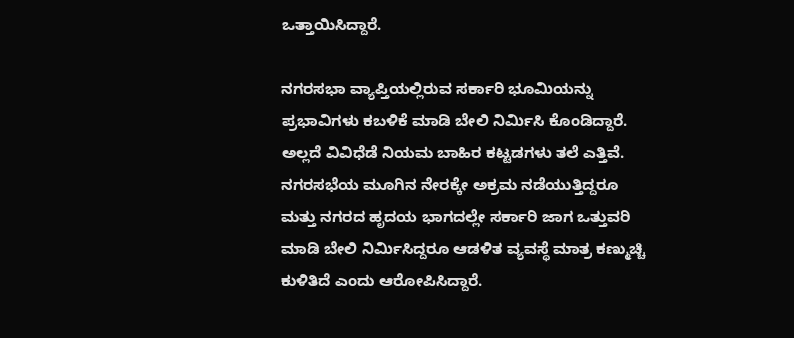ಒತ್ತಾಯಿಸಿದ್ದಾರೆ.

ನಗರಸಭಾ ವ್ಯಾಪ್ತಿಯಲ್ಲಿರುವ ಸರ್ಕಾರಿ ಭೂಮಿಯನ್ನು ಪ್ರಭಾವಿಗಳು ಕಬಳಿಕೆ ಮಾಡಿ ಬೇಲಿ ನಿರ್ಮಿಸಿ ಕೊಂಡಿದ್ದಾರೆ. ಅಲ್ಲದೆ ವಿವಿಧೆಡೆ ನಿಯಮ ಬಾಹಿರ ಕಟ್ಟಡಗಳು ತಲೆ ಎತ್ತಿವೆ. ನಗರಸಭೆಯ ಮೂಗಿನ ನೇರಕ್ಕೇ ಅಕ್ರಮ ನಡೆಯುತ್ತಿದ್ದರೂ ಮತ್ತು ನಗರದ ಹೃದಯ ಭಾಗದಲ್ಲೇ ಸರ್ಕಾರಿ ಜಾಗ ಒತ್ತುವರಿ ಮಾಡಿ ಬೇಲಿ ನಿರ್ಮಿಸಿದ್ದರೂ ಆಡಳಿತ ವ್ಯವಸ್ಥೆ ಮಾತ್ರ ಕಣ್ಮುಚ್ಚಿ ಕುಳಿತಿದೆ ಎಂದು ಆರೋಪಿಸಿದ್ದಾರೆ.